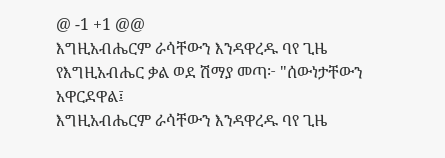@ -1 +1 @@
እግዚአብሔርም ራሳቸውን እንዳዋረዱ ባየ ጊዜ የእግዚአብሔር ቃል ወደ ሽማያ መጣ፦ "ሰውነታቸውን አዋርደዋል፤
እግዚአብሔርም ራሳቸውን እንዳዋረዱ ባየ ጊዜ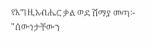የእግዚአብሔር ቃል ወደ ሽማያ መጣ፦ "ሰውነታቸውን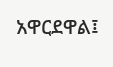አዋርደዋል፤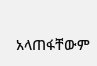አላጠፋቸውም